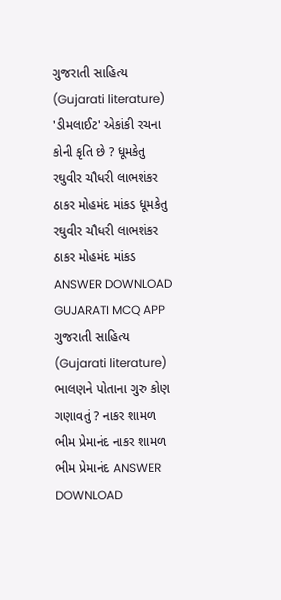ગુજરાતી સાહિત્ય (Gujarati literature) 'ડીમલાઈટ' એકાંકી રચના કોની કૃતિ છે ? ધૂમકેતુ રઘુવીર ચૌધરી લાભશંકર ઠાકર મોહમંદ માંકડ ધૂમકેતુ રઘુવીર ચૌધરી લાભશંકર ઠાકર મોહમંદ માંકડ ANSWER DOWNLOAD GUJARATI MCQ APP
ગુજરાતી સાહિત્ય (Gujarati literature) ભાલણને પોતાના ગુરુ કોણ ગણાવતું ? નાકર શામળ ભીમ પ્રેમાનંદ નાકર શામળ ભીમ પ્રેમાનંદ ANSWER DOWNLOAD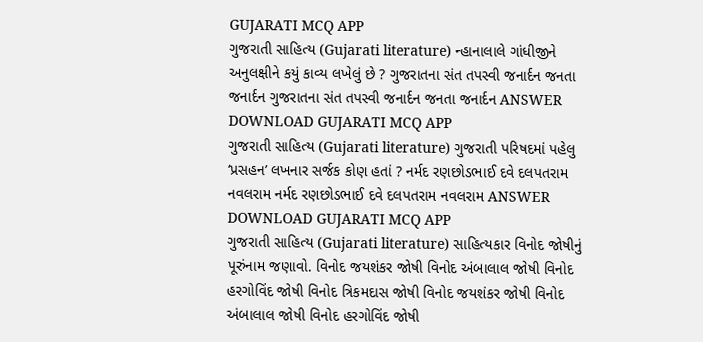GUJARATI MCQ APP
ગુજરાતી સાહિત્ય (Gujarati literature) ન્હાનાલાલે ગાંધીજીને અનુલક્ષીને કયું કાવ્ય લખેલું છે ? ગુજરાતના સંત તપસ્વી જનાર્દન જનતા જનાર્દન ગુજરાતના સંત તપસ્વી જનાર્દન જનતા જનાર્દન ANSWER DOWNLOAD GUJARATI MCQ APP
ગુજરાતી સાહિત્ય (Gujarati literature) ગુજરાતી પરિષદમાં પહેલુ ‘પ્રસહન’ લખનાર સર્જક કોણ હતાં ? નર્મદ રણછોડભાઈ દવે દલપતરામ નવલરામ નર્મદ રણછોડભાઈ દવે દલપતરામ નવલરામ ANSWER DOWNLOAD GUJARATI MCQ APP
ગુજરાતી સાહિત્ય (Gujarati literature) સાહિત્યકાર વિનોદ જોષીનું પૂરુંનામ જણાવો. વિનોદ જયશંકર જોષી વિનોદ અંબાલાલ જોષી વિનોદ હરગોવિંદ જોષી વિનોદ ત્રિકમદાસ જોષી વિનોદ જયશંકર જોષી વિનોદ અંબાલાલ જોષી વિનોદ હરગોવિંદ જોષી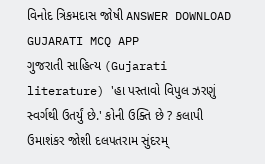વિનોદ ત્રિકમદાસ જોષી ANSWER DOWNLOAD GUJARATI MCQ APP
ગુજરાતી સાહિત્ય (Gujarati literature) 'હા પસ્તાવો વિપુલ ઝરણું સ્વર્ગથી ઉતર્યું છે.' કોની ઉક્તિ છે ? કલાપી ઉમાશંકર જોશી દલપતરામ સુંદરમ્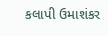કલાપી ઉમાશંકર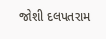જોશી દલપતરામ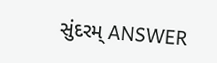સુંદરમ્ ANSWER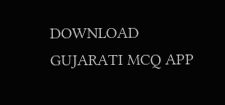DOWNLOAD GUJARATI MCQ APP